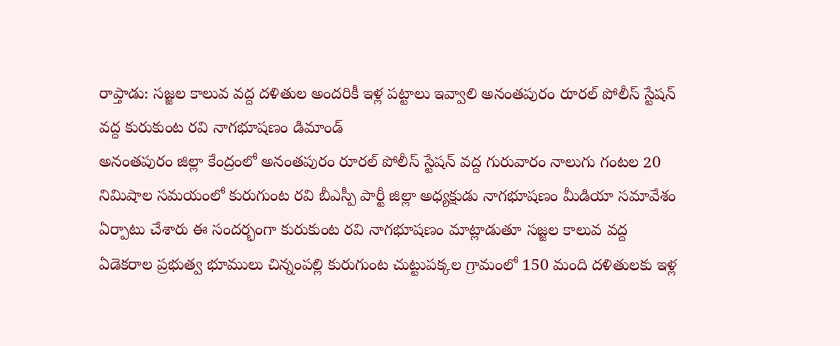రాప్తాడు: సజ్జల కాలువ వద్ద దళితుల అందరికీ ఇళ్ల పట్టాలు ఇవ్వాలి అనంతపురం రూరల్ పోలీస్ స్టేషన్ వద్ద కురుకుంట రవి నాగభూషణం డిమాండ్
అనంతపురం జిల్లా కేంద్రంలో అనంతపురం రూరల్ పోలీస్ స్టేషన్ వద్ద గురువారం నాలుగు గంటల 20 నిమిషాల సమయంలో కురుగుంట రవి బీఎస్పీ పార్టీ జిల్లా అధ్యక్షుడు నాగభూషణం మీడియా సమావేశం ఏర్పాటు చేశారు ఈ సందర్భంగా కురుకుంట రవి నాగభూషణం మాట్లాడుతూ సజ్జల కాలువ వద్ద ఏడెకరాల ప్రభుత్వ భూములు చిన్నంపల్లి కురుగుంట చుట్టుపక్కల గ్రామంలో 150 మంది దళితులకు ఇళ్ల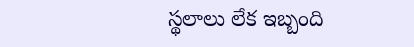స్థలాలు లేక ఇబ్బంది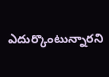ఎదుర్కొంటున్నారని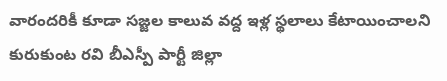వారందరికీ కూడా సజ్జల కాలువ వద్ద ఇళ్ల స్థలాలు కేటాయించాలని కురుకుంట రవి బీఎస్పీ పార్టీ జిల్లా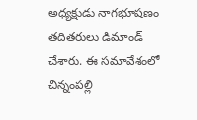అధ్యక్షుడు నాగభూషణం తదితరులు డిమాండ్ చేశారు. ఈ సమావేశంలో చిన్నంపల్లి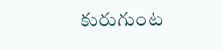కురుగుంట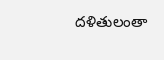దళితులంతా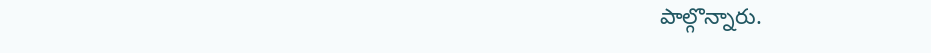పాల్గొన్నారు.